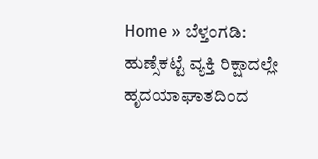Home » ಬೆಳ್ತಂಗಡಿ: ಹುಣ್ಸೆಕಟ್ಟೆ ವ್ಯಕ್ತಿ ರಿಕ್ಷಾದಲ್ಲೇ ಹೃದಯಾಘಾತದಿಂದ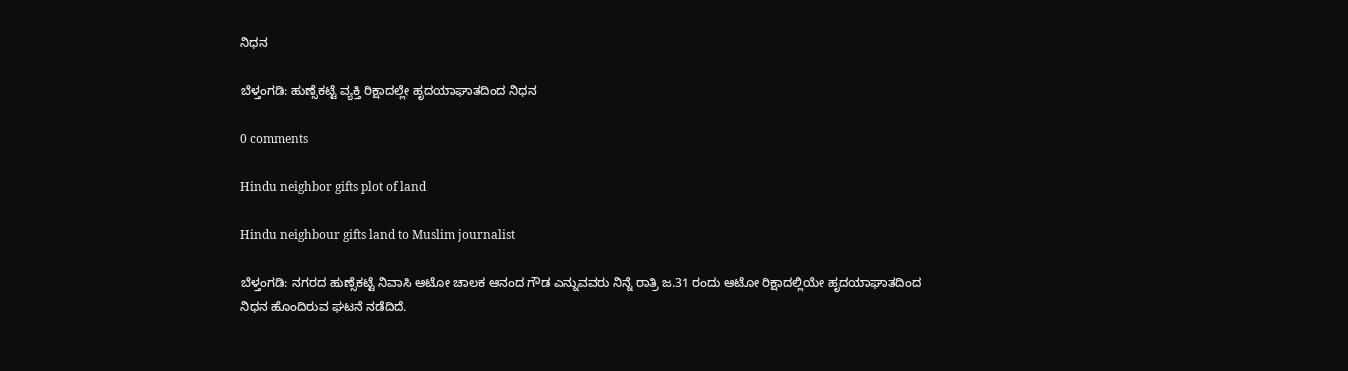ನಿಧನ

ಬೆಳ್ತಂಗಡಿ: ಹುಣ್ಸೆಕಟ್ಟೆ ವ್ಯಕ್ತಿ ರಿಕ್ಷಾದಲ್ಲೇ ಹೃದಯಾಘಾತದಿಂದ ನಿಧನ

0 comments

Hindu neighbor gifts plot of land

Hindu neighbour gifts land to Muslim journalist

ಬೆಳ್ತಂಗಡಿ: ನಗರದ ಹುಣ್ಸೆಕಟ್ಟೆ ನಿವಾಸಿ ಆಟೋ ಚಾಲಕ ಆನಂದ ಗೌಡ ಎನ್ನುವವರು ನಿನ್ನೆ ರಾತ್ರಿ ಜ.31 ರಂದು ಆಟೋ ರಿಕ್ಷಾದಲ್ಲಿಯೇ ಹೃದಯಾಘಾತದಿಂದ ನಿಧನ ಹೊಂದಿರುವ ಘಟನೆ ನಡೆದಿದೆ.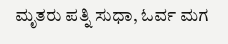ಮೃತರು ಪತ್ನಿ ಸುಧಾ, ಓರ್ವ ಮಗ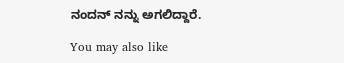ನಂದನ್‌ ನನ್ನು ಅಗಲಿದ್ದಾರೆ.

You may also like